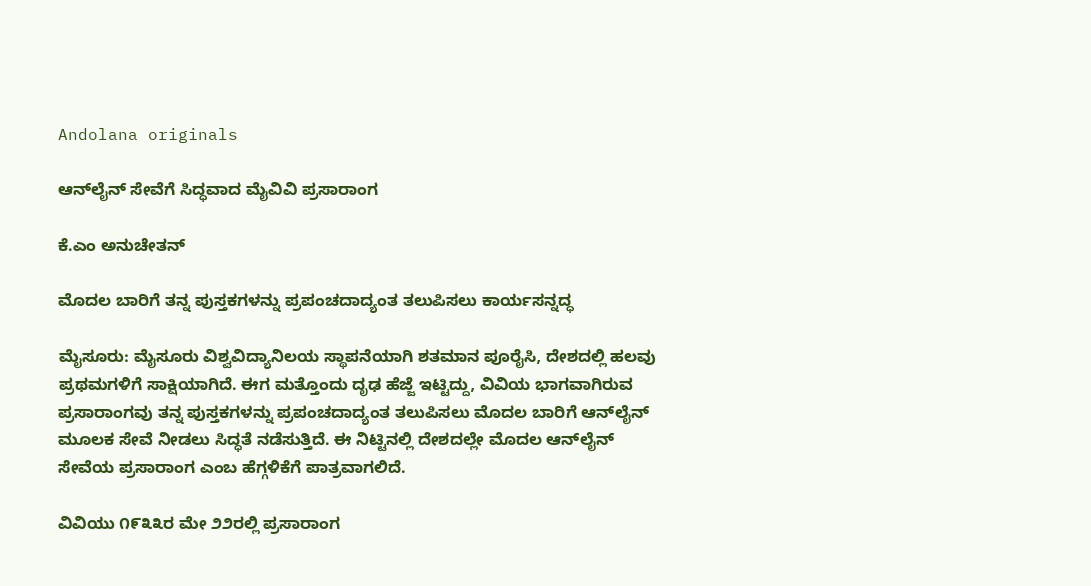Andolana originals

ಆನ್‌ಲೈನ್‌ ಸೇವೆಗೆ ಸಿದ್ಧವಾದ ಮೈವಿವಿ ಪ್ರಸಾರಾಂಗ

ಕೆ.ಎಂ ಅನುಚೇತನ್

ಮೊದಲ ಬಾರಿಗೆ ತನ್ನ ಪುಸ್ತಕಗಳನ್ನು ಪ್ರಪಂಚದಾದ್ಯಂತ ತಲುಪಿಸಲು ಕಾರ್ಯಸನ್ನದ್ಧ

ಮೈಸೂರು: ಮೈಸೂರು ವಿಶ್ವವಿದ್ಯಾನಿಲಯ ಸ್ಥಾಪನೆಯಾಗಿ ಶತಮಾನ ಪೂರೈಸಿ, ದೇಶದಲ್ಲಿ ಹಲವು ಪ್ರಥಮಗಳಿಗೆ ಸಾಕ್ಷಿಯಾಗಿದೆ. ಈಗ ಮತ್ತೊಂದು ದೃಢ ಹೆಜ್ಜೆ ಇಟ್ಟಿದ್ದು, ವಿವಿಯ ಭಾಗವಾಗಿರುವ ಪ್ರಸಾರಾಂಗವು ತನ್ನ ಪುಸ್ತಕಗಳನ್ನು ಪ್ರಪಂಚದಾದ್ಯಂತ ತಲುಪಿಸಲು ಮೊದಲ ಬಾರಿಗೆ ಆನ್‌ಲೈನ್ ಮೂಲಕ ಸೇವೆ ನೀಡಲು ಸಿದ್ಧತೆ ನಡೆಸುತ್ತಿದೆ. ಈ ನಿಟ್ಟಿನಲ್ಲಿ ದೇಶದಲ್ಲೇ ಮೊದಲ ಆನ್‌ಲೈನ್ ಸೇವೆಯ ಪ್ರಸಾರಾಂಗ ಎಂಬ ಹೆಗ್ಗಳಿಕೆಗೆ ಪಾತ್ರವಾಗಲಿದೆ.

ವಿವಿಯು ೧೯೩೩ರ ಮೇ ೨೨ರಲ್ಲಿ ಪ್ರಸಾರಾಂಗ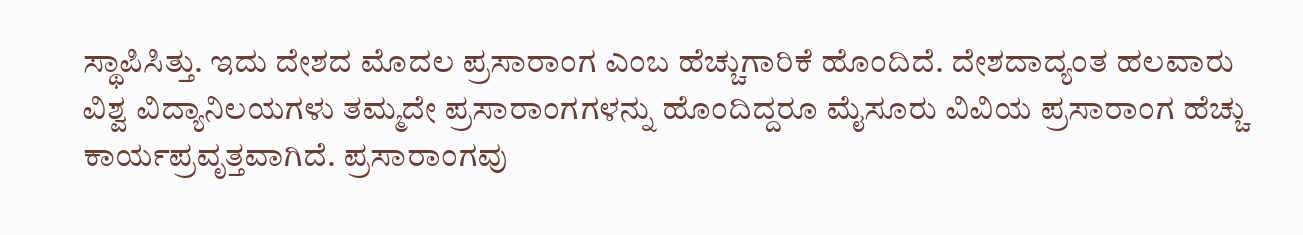ಸ್ಥಾಪಿಸಿತ್ತು. ಇದು ದೇಶದ ಮೊದಲ ಪ್ರಸಾರಾಂಗ ಎಂಬ ಹೆಚ್ಚುಗಾರಿಕೆ ಹೊಂದಿದೆ. ದೇಶದಾದ್ಯಂತ ಹಲವಾರು ವಿಶ್ವ ವಿದ್ಯಾನಿಲಯಗಳು ತಮ್ಮದೇ ಪ್ರಸಾರಾಂಗಗಳನ್ನು ಹೊಂದಿದ್ದರೂ ಮೈಸೂರು ವಿವಿಯ ಪ್ರಸಾರಾಂಗ ಹೆಚ್ಚು ಕಾರ್ಯಪ್ರವೃತ್ತವಾಗಿದೆ. ಪ್ರಸಾರಾಂಗವು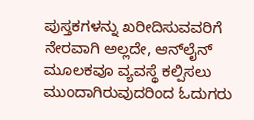ಪುಸ್ತಕಗಳನ್ನು ಖರೀದಿಸುವವರಿಗೆ ನೇರವಾಗಿ ಅಲ್ಲದೇ, ಆನ್‌ಲೈನ್ ಮೂಲಕವೂ ವ್ಯವಸ್ಥೆ ಕಲ್ಪಿಸಲು ಮುಂದಾಗಿರುವುದರಿಂದ ಓದುಗರು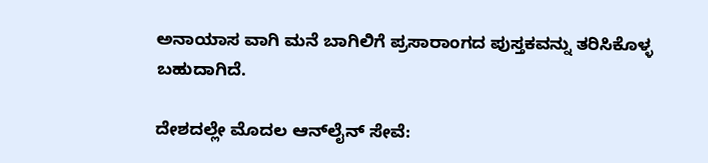ಅನಾಯಾಸ ವಾಗಿ ಮನೆ ಬಾಗಿಲಿಗೆ ಪ್ರಸಾರಾಂಗದ ಪುಸ್ತಕವನ್ನು ತರಿಸಿಕೊಳ್ಳ ಬಹುದಾಗಿದೆ.

ದೇಶದಲ್ಲೇ ಮೊದಲ ಆನ್‌ಲೈನ್ ಸೇವೆ: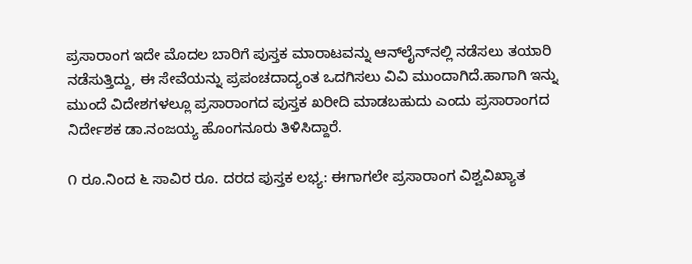ಪ್ರಸಾರಾಂಗ ಇದೇ ಮೊದಲ ಬಾರಿಗೆ ಪುಸ್ತಕ ಮಾರಾಟವನ್ನು ಆನ್‌ಲೈನ್‌ನಲ್ಲಿ ನಡೆಸಲು ತಯಾರಿ ನಡೆಸುತ್ತಿದ್ದು, ಈ ಸೇವೆಯನ್ನು ಪ್ರಪಂಚದಾದ್ಯಂತ ಒದಗಿಸಲು ವಿವಿ ಮುಂದಾಗಿದೆ.ಹಾಗಾಗಿ ಇನ್ನು ಮುಂದೆ ವಿದೇಶಗಳಲ್ಲೂ ಪ್ರಸಾರಾಂಗದ ಪುಸ್ತಕ ಖರೀದಿ ಮಾಡಬಹುದು ಎಂದು ಪ್ರಸಾರಾಂಗದ ನಿರ್ದೇಶಕ ಡಾ.ನಂಜಯ್ಯ ಹೊಂಗನೂರು ತಿಳಿಸಿದ್ದಾರೆ.

೧ ರೂ.ನಿಂದ ೬ ಸಾವಿರ ರೂ. ದರದ ಪುಸ್ತಕ ಲಭ್ಯ: ಈಗಾಗಲೇ ಪ್ರಸಾರಾಂಗ ವಿಶ್ವವಿಖ್ಯಾತ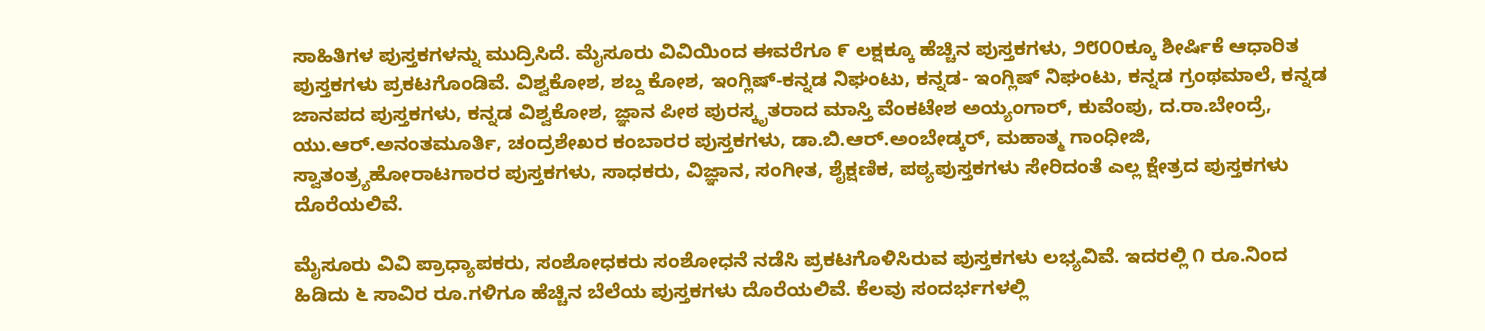ಸಾಹಿತಿಗಳ ಪುಸ್ತಕಗಳನ್ನು ಮುದ್ರಿಸಿದೆ. ಮೈಸೂರು ವಿವಿಯಿಂದ ಈವರೆಗೂ ೯ ಲಕ್ಷಕ್ಕೂ ಹೆಚ್ಚಿನ ಪುಸ್ತಕಗಳು, ೨೮೦೦ಕ್ಕೂ ಶೀರ್ಷಿಕೆ ಆಧಾರಿತ ಪುಸ್ತಕಗಳು ಪ್ರಕಟಗೊಂಡಿವೆ. ವಿಶ್ವಕೋಶ, ಶಬ್ದ ಕೋಶ, ಇಂಗ್ಲಿಷ್-ಕನ್ನಡ ನಿಘಂಟು, ಕನ್ನಡ- ಇಂಗ್ಲಿಷ್ ನಿಘಂಟು, ಕನ್ನಡ ಗ್ರಂಥಮಾಲೆ, ಕನ್ನಡ ಜಾನಪದ ಪುಸ್ತಕಗಳು, ಕನ್ನಡ ವಿಶ್ವಕೋಶ, ಜ್ಞಾನ ಪೀಠ ಪುರಸ್ಕೃತರಾದ ಮಾಸ್ತಿ ವೆಂಕಟೇಶ ಅಯ್ಯಂಗಾರ್, ಕುವೆಂಪು, ದ.ರಾ.ಬೇಂದ್ರೆ, ಯು.ಆರ್.ಅನಂತಮೂರ್ತಿ, ಚಂದ್ರಶೇಖರ ಕಂಬಾರರ ಪುಸ್ತಕಗಳು, ಡಾ.ಬಿ.ಆರ್.ಅಂಬೇಡ್ಕರ್, ಮಹಾತ್ಮ ಗಾಂಧೀಜಿ, ಸ್ವಾತಂತ್ರ್ಯಹೋರಾಟಗಾರರ ಪುಸ್ತಕಗಳು, ಸಾಧಕರು, ವಿಜ್ಞಾನ, ಸಂಗೀತ, ಶೈಕ್ಷಣಿಕ, ಪಠ್ಯಪುಸ್ತಕಗಳು ಸೇರಿದಂತೆ ಎಲ್ಲ ಕ್ಷೇತ್ರದ ಪುಸ್ತಕಗಳು ದೊರೆಯಲಿವೆ.

ಮೈಸೂರು ವಿವಿ ಪ್ರಾಧ್ಯಾಪಕರು, ಸಂಶೋಧಕರು ಸಂಶೋಧನೆ ನಡೆಸಿ ಪ್ರಕಟಗೊಳಿಸಿರುವ ಪುಸ್ತಕಗಳು ಲಭ್ಯವಿವೆ. ಇದರಲ್ಲಿ ೧ ರೂ.ನಿಂದ ಹಿಡಿದು ೬ ಸಾವಿರ ರೂ.ಗಳಿಗೂ ಹೆಚ್ಚಿನ ಬೆಲೆಯ ಪುಸ್ತಕಗಳು ದೊರೆಯಲಿವೆ. ಕೆಲವು ಸಂದರ್ಭಗಳಲ್ಲಿ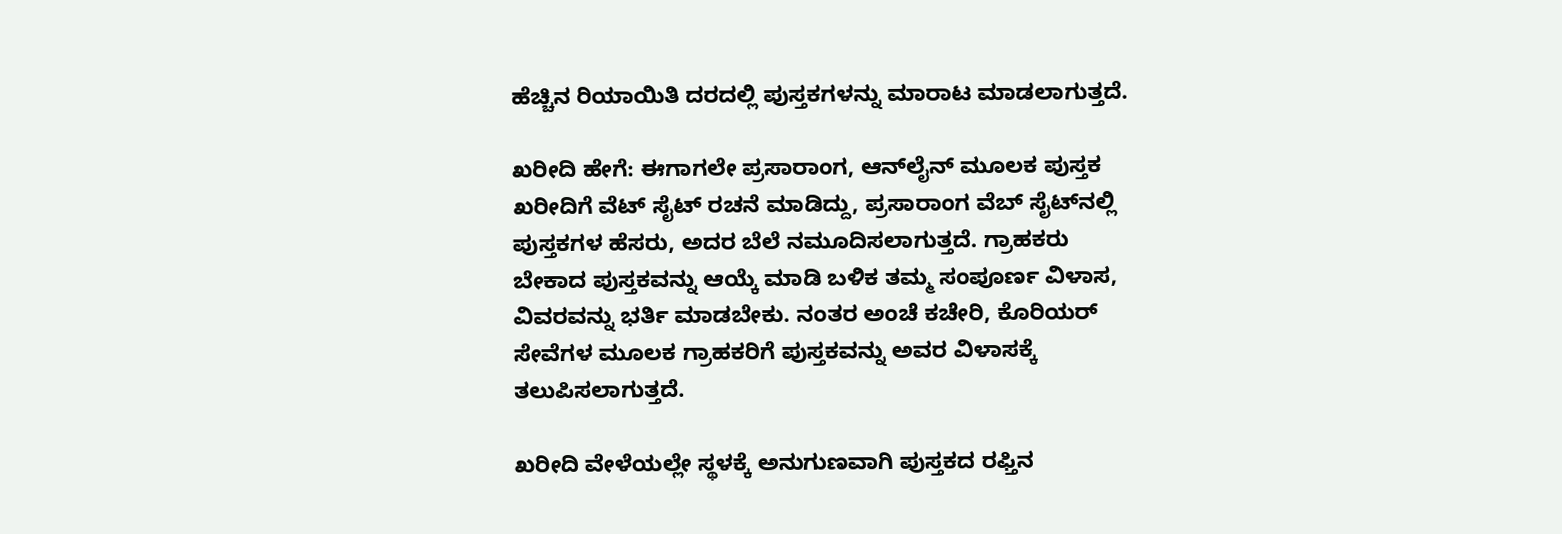ಹೆಚ್ಚಿನ ರಿಯಾಯಿತಿ ದರದಲ್ಲಿ ಪುಸ್ತಕಗಳನ್ನು ಮಾರಾಟ ಮಾಡಲಾಗುತ್ತದೆ.

ಖರೀದಿ ಹೇಗೆ: ಈಗಾಗಲೇ ಪ್ರಸಾರಾಂಗ, ಆನ್‌ಲೈನ್ ಮೂಲಕ ಪುಸ್ತಕ ಖರೀದಿಗೆ ವೆಟ್ ಸೈಟ್ ರಚನೆ ಮಾಡಿದ್ದು, ಪ್ರಸಾರಾಂಗ ವೆಬ್ ಸೈಟ್‌ನಲ್ಲಿ ಪುಸ್ತಕಗಳ ಹೆಸರು, ಅದರ ಬೆಲೆ ನಮೂದಿಸಲಾಗುತ್ತದೆ. ಗ್ರಾಹಕರು ಬೇಕಾದ ಪುಸ್ತಕವನ್ನು ಆಯ್ಕೆ ಮಾಡಿ ಬಳಿಕ ತಮ್ಮ ಸಂಪೂರ್ಣ ವಿಳಾಸ, ವಿವರವನ್ನು ಭರ್ತಿ ಮಾಡಬೇಕು. ನಂತರ ಅಂಚೆ ಕಚೇರಿ, ಕೊರಿಯರ್ ಸೇವೆಗಳ ಮೂಲಕ ಗ್ರಾಹಕರಿಗೆ ಪುಸ್ತಕವನ್ನು ಅವರ ವಿಳಾಸಕ್ಕೆ ತಲುಪಿಸಲಾಗುತ್ತದೆ.

ಖರೀದಿ ವೇಳೆಯಲ್ಲೇ ಸ್ಥಳಕ್ಕೆ ಅನುಗುಣವಾಗಿ ಪುಸ್ತಕದ ರಫ್ತಿನ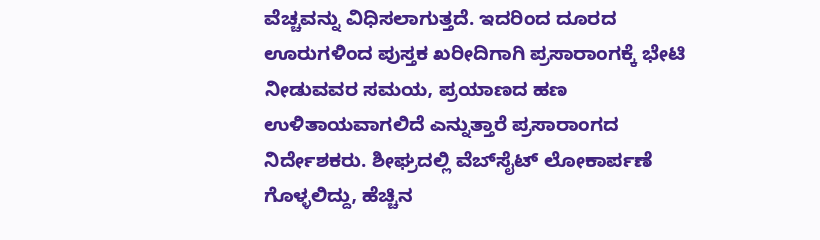ವೆಚ್ಚವನ್ನು ವಿಧಿಸಲಾಗುತ್ತದೆ. ಇದರಿಂದ ದೂರದ ಊರುಗಳಿಂದ ಪುಸ್ತಕ ಖರೀದಿಗಾಗಿ ಪ್ರಸಾರಾಂಗಕ್ಕೆ ಭೇಟಿ ನೀಡುವವರ ಸಮಯ, ಪ್ರಯಾಣದ ಹಣ ಉಳಿತಾಯವಾಗಲಿದೆ ಎನ್ನುತ್ತಾರೆ ಪ್ರಸಾರಾಂಗದ ನಿರ್ದೇಶಕರು. ಶೀಘ್ರದಲ್ಲಿ ವೆಬ್‌ಸೈಟ್ ಲೋಕಾರ್ಪಣೆ ಗೊಳ್ಳಲಿದ್ದು, ಹೆಚ್ಚಿನ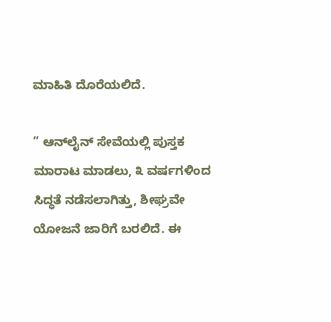ಮಾಹಿತಿ ದೊರೆಯಲಿದೆ.

” ಆನ್‌ಲೈನ್ ಸೇವೆಯಲ್ಲಿ ಪುಸ್ತಕ ಮಾರಾಟ ಮಾಡಲು, ೩ ವರ್ಷಗಳಿಂದ ಸಿದ್ಧತೆ ನಡೆಸಲಾಗಿತ್ತು, ಶೀಘ್ರವೇ ಯೋಜನೆ ಜಾರಿಗೆ ಬರಲಿದೆ. ಈ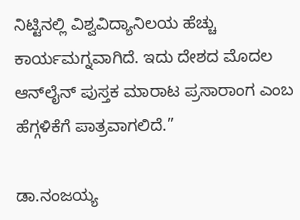ನಿಟ್ಟಿನಲ್ಲಿ ವಿಶ್ವವಿದ್ಯಾನಿಲಯ ಹೆಚ್ಚು ಕಾರ್ಯಮಗ್ನವಾಗಿದೆ. ಇದು ದೇಶದ ಮೊದಲ ಆನ್‌ಲೈನ್ ಪುಸ್ತಕ ಮಾರಾಟ ಪ್ರಸಾರಾಂಗ ಎಂಬ ಹೆಗ್ಗಳಿಕೆಗೆ ಪಾತ್ರವಾಗಲಿದೆ.”

ಡಾ.ನಂಜಯ್ಯ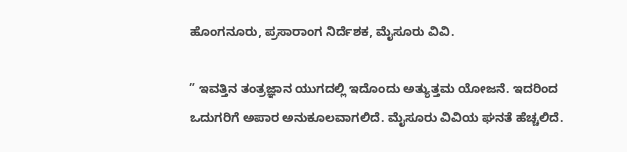ಹೊಂಗನೂರು, ಪ್ರಸಾರಾಂಗ ನಿರ್ದೆಶಕ, ಮೈಸೂರು ವಿವಿ.

” ಇವತ್ತಿನ ತಂತ್ರಜ್ಞಾನ ಯುಗದಲ್ಲಿ ಇದೊಂದು ಅತ್ಯುತ್ತಮ ಯೋಜನೆ. ಇದರಿಂದ ಒದುಗರಿಗೆ ಅಪಾರ ಅನುಕೂಲವಾಗಲಿದೆ. ಮೈಸೂರು ವಿವಿಯ ಘನತೆ ಹೆಚ್ಚಲಿದೆ.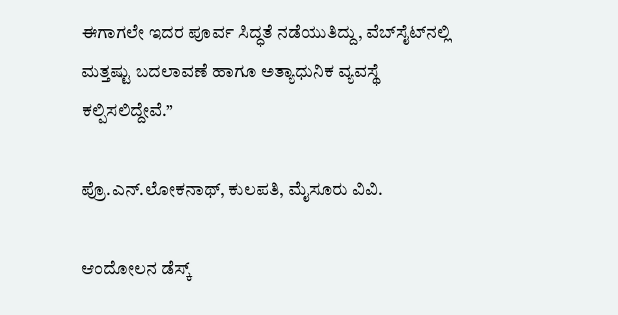ಈಗಾಗಲೇ ಇದರ ಪೂರ್ವ ಸಿದ್ಧತೆ ನಡೆಯುತಿದ್ದು, ವೆಬ್‌ಸೈಟ್‌ನಲ್ಲಿ ಮತ್ತಷ್ಟು ಬದಲಾವಣೆ ಹಾಗೂ ಅತ್ಯಾಧುನಿಕ ವ್ಯವಸ್ಥೆ ಕಲ್ಪಿಸಲಿದ್ದೇವೆ.”

ಪ್ರೊ.ಎನ್.ಲೋಕನಾಥ್, ಕುಲಪತಿ, ಮೈಸೂರು ವಿವಿ.

ಆಂದೋಲನ ಡೆಸ್ಕ್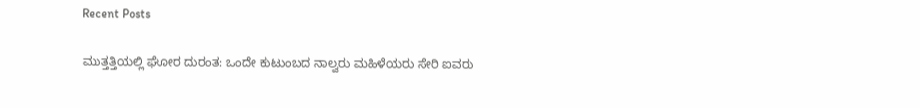Recent Posts

ಮುತ್ತತ್ತಿಯಲ್ಲಿ ಘೋರ ದುರಂತ: ಒಂದೇ ಕುಟುಂಬದ ನಾಲ್ವರು ಮಹಿಳೆಯರು ಸೇರಿ ಐವರು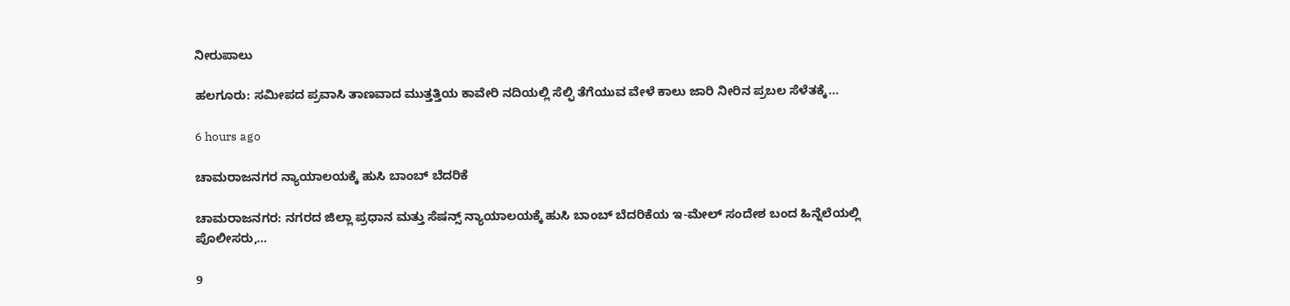ನೀರುಪಾಲು

ಹಲಗೂರು: ಸಮೀಪದ ಪ್ರವಾಸಿ ತಾಣವಾದ ಮುತ್ತತ್ತಿಯ ಕಾವೇರಿ ನದಿಯಲ್ಲಿ ಸೆಲ್ಫಿ ತೆಗೆಯುವ ವೇಳೆ ಕಾಲು ಜಾರಿ ನೀರಿನ ಪ್ರಬಲ ಸೆಳೆತಕ್ಕೆ…

6 hours ago

ಚಾಮರಾಜನಗರ ನ್ಯಾಯಾಲಯಕ್ಕೆ ಹುಸಿ ಬಾಂಬ್ ಬೆದರಿಕೆ

ಚಾಮರಾಜನಗರ: ನಗರದ ಜಿಲ್ಲಾ ಪ್ರಧಾನ ಮತ್ತು ಸೆಷನ್ಸ್ ನ್ಯಾಯಾಲಯಕ್ಕೆ ಹುಸಿ ಬಾಂಬ್ ಬೆದರಿಕೆಯ ಇ-ಮೇಲ್ ಸಂದೇಶ ಬಂದ ಹಿನ್ನೆಲೆಯಲ್ಲಿ ಪೊಲೀಸರು,…

9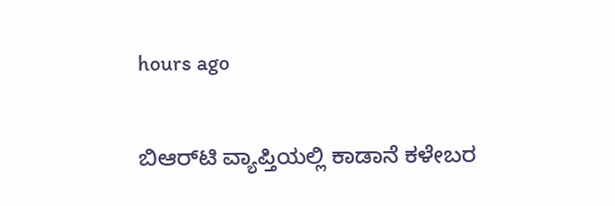hours ago

ಬಿಆರ್‌ಟಿ ವ್ಯಾಪ್ತಿಯಲ್ಲಿ ಕಾಡಾನೆ ಕಳೇಬರ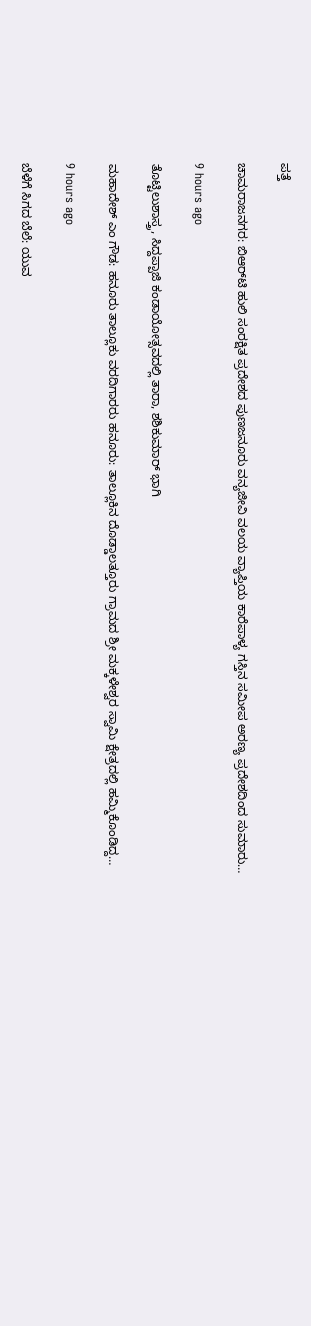ಪತ್ತೆ

ಚಾಮರಾಜನಗರ: ಬಿಆರ್‌ಟಿ ಹುಲಿ ಸಂರಕ್ಷಿತ ಪ್ರದೇಶದ ಪುಣಜನೂರು ವನ್ಯಜೀವಿ ವಲಯ ವ್ಯಾಪ್ತಿಯ ಕಾರೆಪಾಳ್ಯ ಗಸ್ತಿನ ಸಮೀಪ ಅರಣ್ಯ ಪ್ರದೇಶದಿಂದ ಸುಮಾರು…

9 hours ago

ತೊಟ್ಟಿಲುಶಾಸ್ತ್ರ, ಸಿದ್ದಪ್ಪಾಜಿ ಕಂಡಾಯೋತ್ಸವದಲ್ಲಿ ತಾರಾ, ಶಶಿಕುಮಾರ್ ಭಾಗಿ

ಮಹಾದೇಶ್‌ ಎಂ ಗೌಡ: ಹನೂರು ತಾಲ್ಲೂಕು ವರದಿಗಾರರು ಹನೂರು: ತಾಲ್ಲೂಕಿನ ದೊಡ್ಡಾಲತ್ತೂರು ಗ್ರಾಮದ ಶ್ರೀ ಮಕ್ಕಳೇಶ್ವರ ಸ್ವಾಮಿ ಕ್ಷೇತ್ರದಲ್ಲಿ ಹಮ್ಮಿಕೊಂಡಿದ್ದ…

9 hours ago

ಬೆಳೆಗೆ ಸಿಗದ ಬೆಲೆ: ಯುವ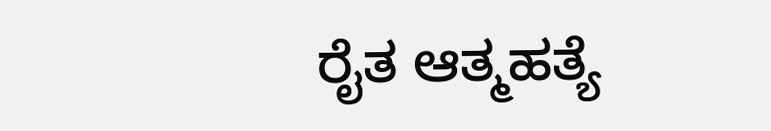ರೈತ ಆತ್ಮಹತ್ಯೆ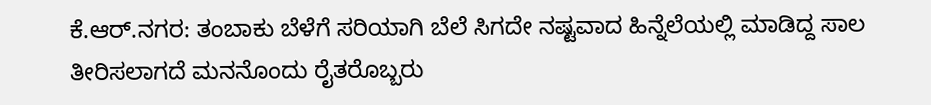ಕೆ.ಆರ್.ನಗರ: ತಂಬಾಕು ಬೆಳೆಗೆ ಸರಿಯಾಗಿ ಬೆಲೆ ಸಿಗದೇ ನಷ್ಟವಾದ ಹಿನ್ನೆಲೆಯಲ್ಲಿ ಮಾಡಿದ್ದ ಸಾಲ ತೀರಿಸಲಾಗದೆ ಮನನೊಂದು ರೈತರೊಬ್ಬರು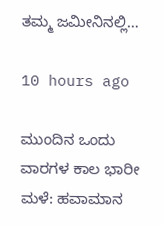ತಮ್ಮ ಜಮೀನಿನಲ್ಲಿ…

10 hours ago

ಮುಂದಿನ ಒಂದು ವಾರಗಳ ಕಾಲ ಭಾರೀ ಮಳೆ: ಹವಾಮಾನ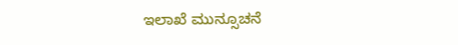ಇಲಾಖೆ ಮುನ್ಸೂಚನೆ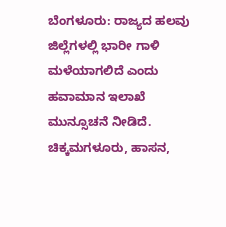ಬೆಂಗಳೂರು: ರಾಜ್ಯದ ಹಲವು ಜಿಲ್ಲೆಗಳಲ್ಲಿ ಭಾರೀ ಗಾಳಿ ಮಳೆಯಾಗಲಿದೆ ಎಂದು ಹವಾಮಾನ ಇಲಾಖೆ ಮುನ್ಸೂಚನೆ ನೀಡಿದೆ. ಚಿಕ್ಕಮಗಳೂರು, ಹಾಸನ,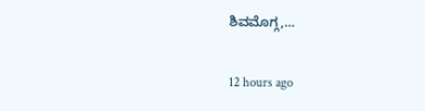ಶಿವಮೊಗ್ಗ,…

12 hours ago